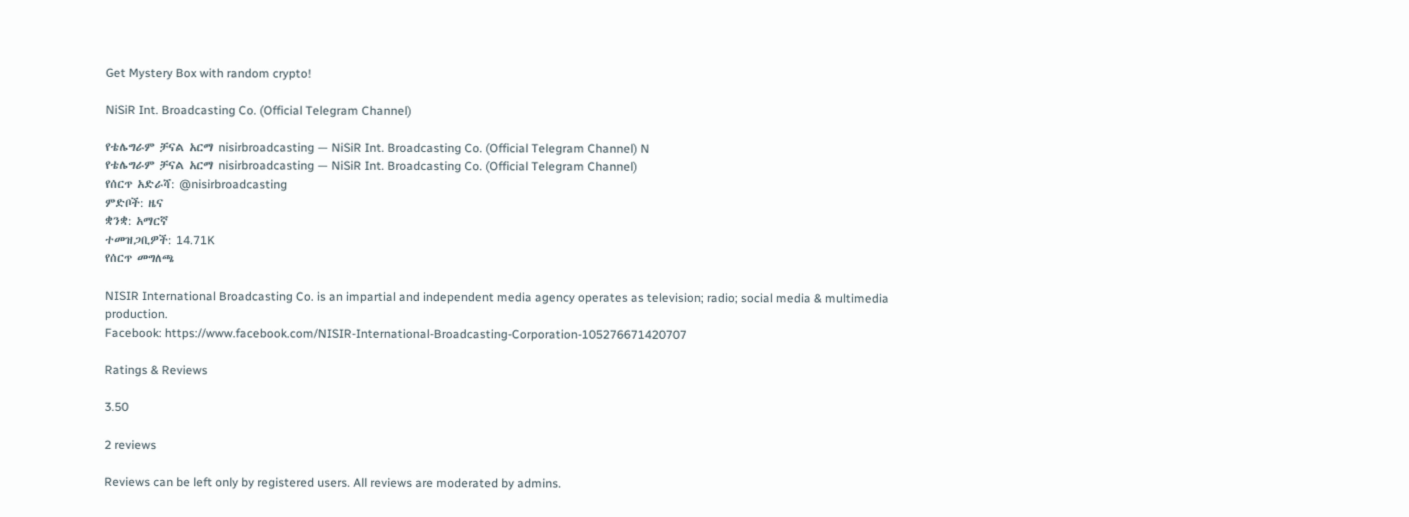Get Mystery Box with random crypto!

NiSiR Int. Broadcasting Co. (Official Telegram Channel)

የቴሌግራም ቻናል አርማ nisirbroadcasting — NiSiR Int. Broadcasting Co. (Official Telegram Channel) N
የቴሌግራም ቻናል አርማ nisirbroadcasting — NiSiR Int. Broadcasting Co. (Official Telegram Channel)
የሰርጥ አድራሻ: @nisirbroadcasting
ምድቦች: ዜና
ቋንቋ: አማርኛ
ተመዝጋቢዎች: 14.71K
የሰርጥ መግለጫ

NISIR International Broadcasting Co. is an impartial and independent media agency operates as television; radio; social media & multimedia production.
Facebook: https://www.facebook.com/NISIR-International-Broadcasting-Corporation-105276671420707

Ratings & Reviews

3.50

2 reviews

Reviews can be left only by registered users. All reviews are moderated by admins.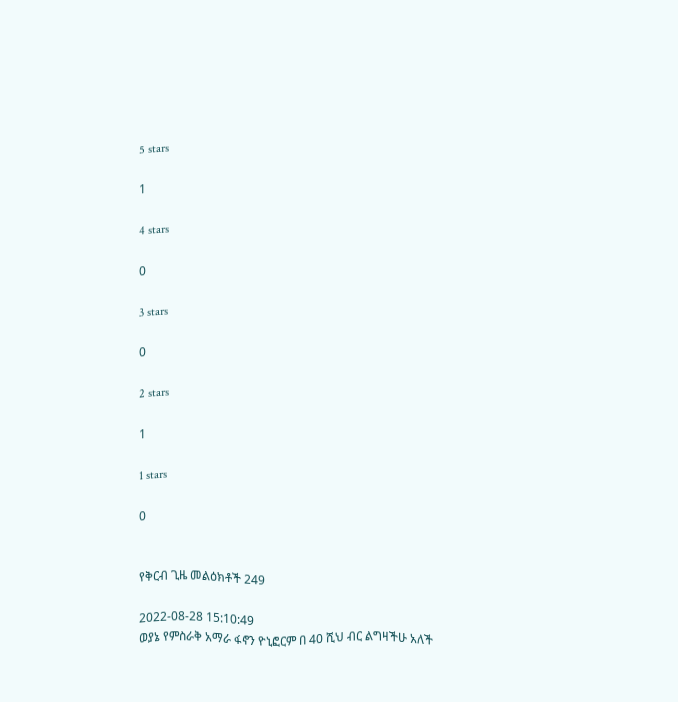5 stars

1

4 stars

0

3 stars

0

2 stars

1

1 stars

0


የቅርብ ጊዜ መልዕክቶች 249

2022-08-28 15:10:49
ወያኔ የምስራቅ አማራ ፋኖን ዮኒፎርም በ 40 ሺህ ብር ልግዛችሁ አለች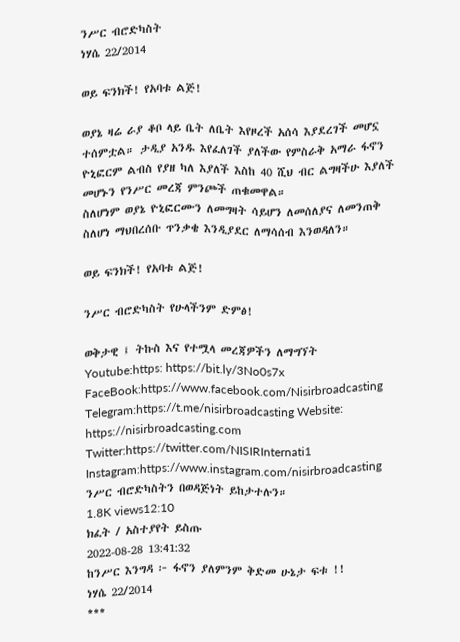ንሥር ብሮድካስት
ነሃሴ 22/2014

ወይ ፍንክች! የአባቱ ልጅ!

ወያኔ ዛሬ ራያ ቆቦ ላይ ቤት ለቤት እየዞረች አሰሳ እያደረገች መሆኗ ተሰምቷል። ታዲያ አንዱ እየፈለገች ያለችው የምስራቅ አማራ ፋኖን ዮኒፎርም ልብስ የያዘ ካለ እያለች እስከ 40 ሺህ ብር ልግዛችሁ እያለች መሆኑን የንሥር መረጃ ምንጮች ጠቁመዋል።
ስለሆነም ወያኔ ዮኒፎርሙን ለመግዛት ሳይሆን ለመሰለያና ለመንጠቅ ስለሆነ ማህበረሰቡ ጥንቃቄ እንዲያደር ለማሳሰብ እንወዳለን።

ወይ ፍንክች! የአባቱ ልጅ!

ንሥር ብሮድካስት የሁላችንም ድምፅ!

ወቅታዊ ፤ ትኩስ እና የተሟላ መረጃዎችን ለማግኘት
Youtube:https: https://bit.ly/3No0s7x
FaceBook:https://www.facebook.com/Nisirbroadcasting
Telegram:https://t.me/nisirbroadcasting Website: https://nisirbroadcasting.com
Twitter:https://twitter.com/NISIRInternati1
Instagram:https://www.instagram.com/nisirbroadcasting
ንሥር ብሮድካስትን በወዳጅነት ይከታተሉን።
1.8K views12:10
ክፈት / አስተያየት ይስጡ
2022-08-28 13:41:32
ከንሥር እንግዳ ፦ ፋኖን ያለምንም ቅድመ ሁኔታ ፍቱ !!
ነሃሴ 22/2014
***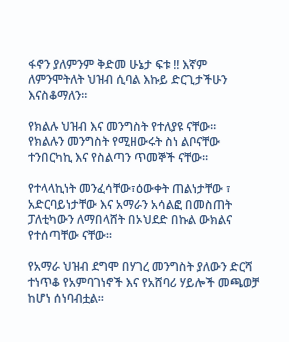ፋኖን ያለምንም ቅድመ ሁኔታ ፍቱ !! እኛም ለምንሞትለት ህዝብ ሲባል እኩይ ድርጊታችሁን እናስቆማለን።

የክልሉ ህዝብ እና መንግስት የተለያዩ ናቸው።
የክልሉን መንግስት የሚዘውሩት ስነ ልቦናቸው ተንበርካኪ እና የስልጣን ጥመኞች ናቸው።

የተላላኪነት መንፈሳቸው፣ዕውቀት ጠልነታቸው ፣ አድርባይነታቸው እና አማራን አሳልፎ በመስጠት ፓለቲካውን ለማበላሸት በኦህደድ በኩል ውክልና የተሰጣቸው ናቸው።

የአማራ ህዝብ ደግሞ በሃገረ መንግስት ያለውን ድርሻ ተነጥቆ የአምባገነኖች እና የአሸባሪ ሃይሎች መጫወቻ ከሆነ ሰነባብቷል።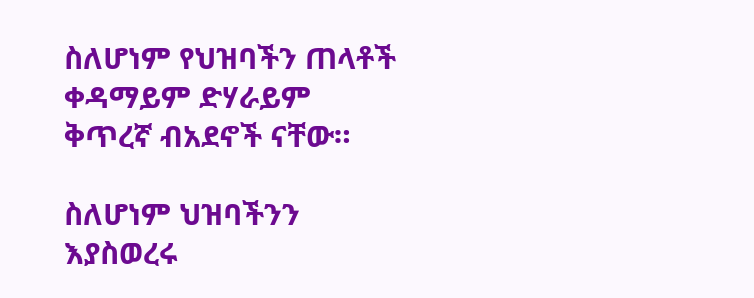ስለሆነም የህዝባችን ጠላቶች ቀዳማይም ድሃራይም ቅጥረኛ ብአደኖች ናቸው።

ስለሆነም ህዝባችንን እያስወረሩ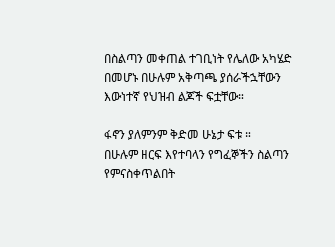በስልጣን መቀጠል ተገቢነት የሌለው አካሄድ በመሆኑ በሁሉም አቅጣጫ ያሰራችኋቸውን እውነተኛ የህዝብ ልጆች ፍቷቸው።

ፋኖን ያለምንም ቅድመ ሁኔታ ፍቱ ።
በሁሉም ዘርፍ እየተባላን የግፈኞችን ስልጣን የምናስቀጥልበት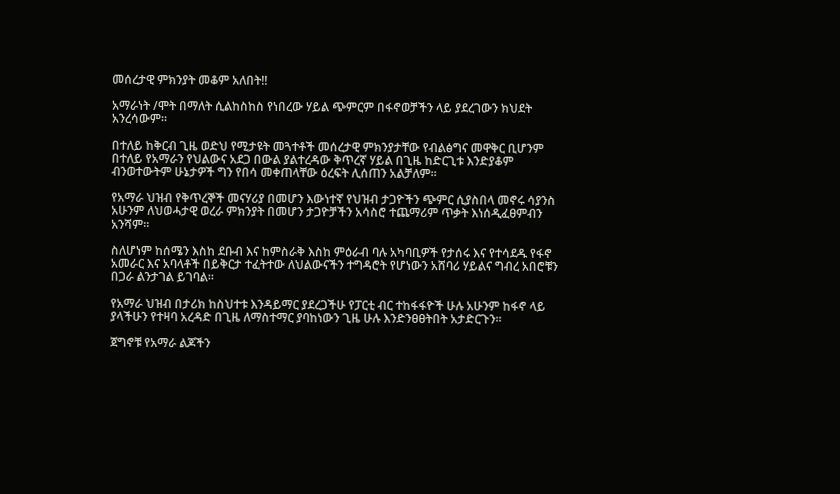መሰረታዊ ምክንያት መቆም አለበት!!

አማራነት /ሞት በማለት ሲልከስከስ የነበረው ሃይል ጭምርም በፋኖወቻችን ላይ ያደረገውን ክህደት አንረሳውም።

በተለይ ከቅርብ ጊዜ ወድህ የሚታዩት መጓተቶች መሰረታዊ ምክንያታቸው የብልፅግና መዋቅር ቢሆንም በተለይ የአማራን የህልውና አደጋ በውል ያልተረዳው ቅጥረኛ ሃይል በጊዜ ከድርጊቱ እንድያቆም ብንወተውትም ሁኔታዎች ግን የበሳ መቀጠላቸው ዕረፍት ሊሰጠን አልቻለም።

የአማራ ህዝብ የቅጥረኞች መናሃሪያ በመሆን እውነተኛ የህዝብ ታጋዮችን ጭምር ሲያስበላ መኖሩ ሳያንስ አሁንም ለህወሓታዊ ወረራ ምክንያት በመሆን ታጋዮቻችን አሳስሮ ተጨማሪም ጥቃት እነሰዲፈፀምብን አንሻም።

ስለሆነም ከሰሜን እስከ ደቡብ እና ከምስራቅ እስከ ምዕራብ ባሉ አካባቢዎች የታሰሩ እና የተሳደዱ የፋኖ አመራር እና አባላቶች በይቅርታ ተፈትተው ለህልውናችን ተግዳሮት የሆነውን አሸባሪ ሃይልና ግብረ አበሮቹን በጋራ ልንታገል ይገባል።

የአማራ ህዝብ በታሪክ ከስህተቱ እንዳይማር ያደረጋችሁ የፓርቲ ብር ተከፋፋዮች ሁሉ አሁንም ከፋኖ ላይ ያላችሁን የተዛባ አረዳድ በጊዜ ለማስተማር ያባከነውን ጊዜ ሁሉ እንድንፀፀትበት አታድርጉን።

ጀግኖቹ የአማራ ልጆችን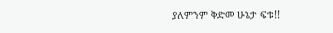ያለምንም ቅድመ ሁኔታ ፍቱ!!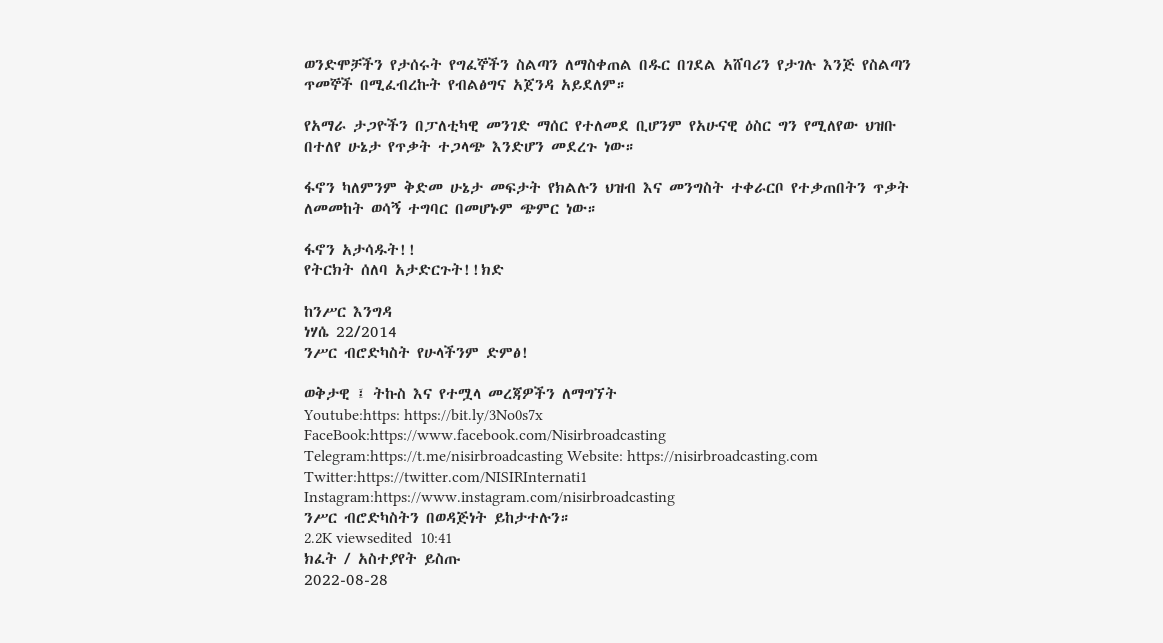ወንድሞቻችን የታሰሩት የግፈኞችን ስልጣን ለማስቀጠል በዱር በገደል አሸባሪን የታገሉ እንጅ የስልጣን ጥመኞች በሚፈብረኩት የብልፅግና አጀንዳ አይደለም።

የአማራ ታጋዮችን በፓለቲካዊ መንገድ ማሰር የተለመደ ቢሆንም የአሁናዊ ዕስር ግን የሚለየው ህዝቡ በተለየ ሁኔታ የጥቃት ተጋላጭ እንድሆን መደረጉ ነው።

ፋኖን ካለምንም ቅድመ ሁኔታ መፍታት የክልሉን ህዝብ እና መንግስት ተቀራርቦ የተቃጠበትን ጥቃት ለመመከት ወሳኝ ተግባር በመሆኑም ጭምር ነው።

ፋኖን አታሳዱት!!
የትርክት ሰለባ አታድርጉት!!ክድ

ከንሥር እንግዳ
ነሃሴ 22/2014
ንሥር ብሮድካስት የሁላችንም ድምፅ!

ወቅታዊ ፤ ትኩስ እና የተሟላ መረጃዎችን ለማግኘት
Youtube:https: https://bit.ly/3No0s7x
FaceBook:https://www.facebook.com/Nisirbroadcasting
Telegram:https://t.me/nisirbroadcasting Website: https://nisirbroadcasting.com
Twitter:https://twitter.com/NISIRInternati1
Instagram:https://www.instagram.com/nisirbroadcasting
ንሥር ብሮድካስትን በወዳጅነት ይከታተሉን።
2.2K viewsedited  10:41
ክፈት / አስተያየት ይስጡ
2022-08-28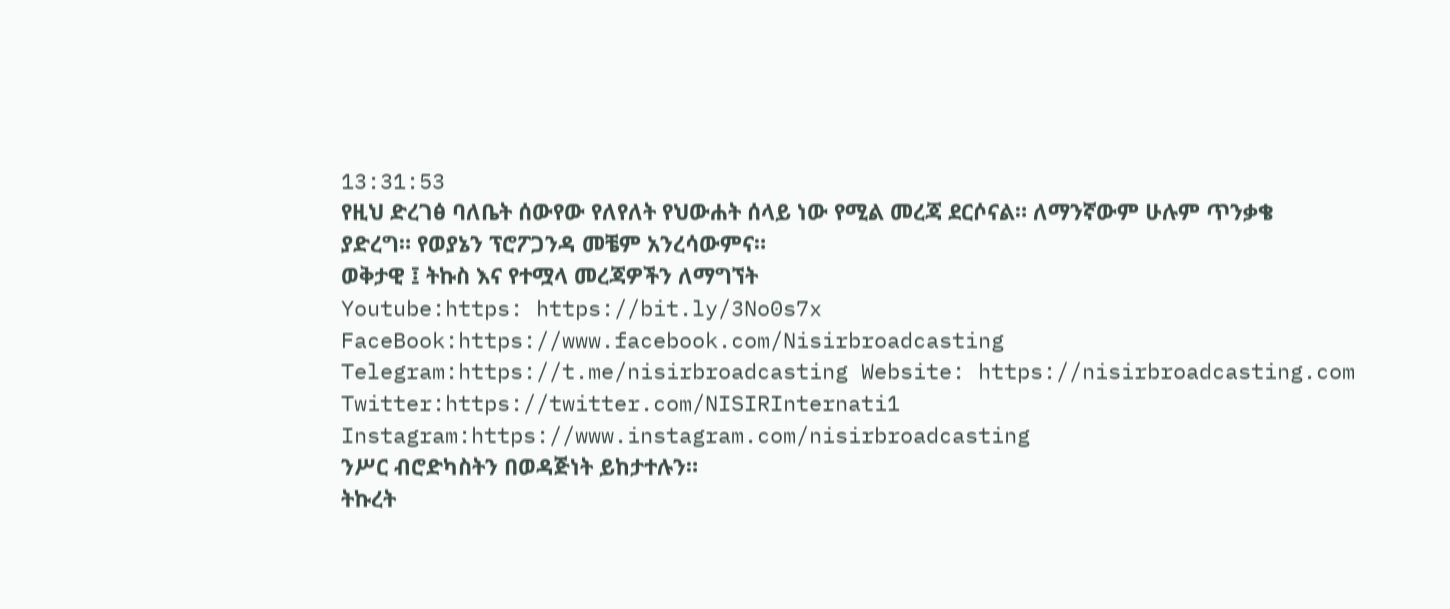13:31:53
የዚህ ድረገፅ ባለቤት ሰውየው የለየለት የህውሐት ሰላይ ነው የሚል መረጃ ደርሶናል። ለማንኛውም ሁሉም ጥንቃቄ ያድረግ። የወያኔን ፕሮፖጋንዳ መቼም አንረሳውምና።
ወቅታዊ ፤ ትኩስ እና የተሟላ መረጃዎችን ለማግኘት
Youtube:https: https://bit.ly/3No0s7x
FaceBook:https://www.facebook.com/Nisirbroadcasting
Telegram:https://t.me/nisirbroadcasting Website: https://nisirbroadcasting.com
Twitter:https://twitter.com/NISIRInternati1
Instagram:https://www.instagram.com/nisirbroadcasting
ንሥር ብሮድካስትን በወዳጅነት ይከታተሉን።
ትኩረት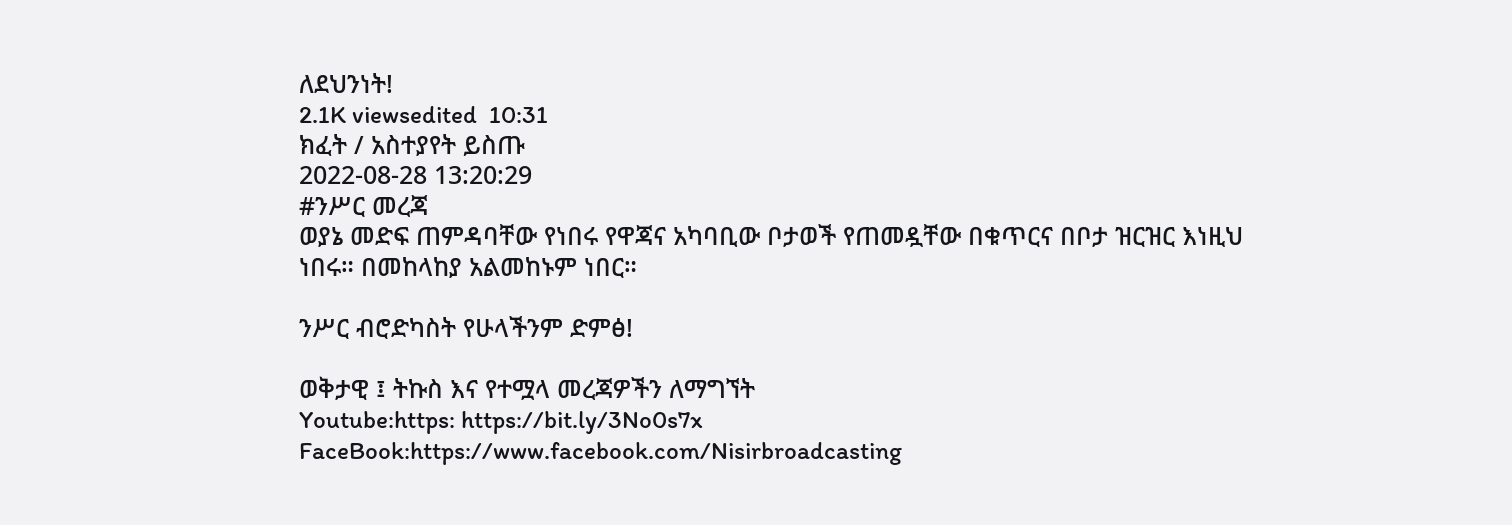ለደህንነት!
2.1K viewsedited  10:31
ክፈት / አስተያየት ይስጡ
2022-08-28 13:20:29
#ንሥር መረጃ
ወያኔ መድፍ ጠምዳባቸው የነበሩ የዋጃና አካባቢው ቦታወች የጠመዷቸው በቁጥርና በቦታ ዝርዝር እነዚህ ነበሩ። በመከላከያ አልመከኑም ነበር።

ንሥር ብሮድካስት የሁላችንም ድምፅ!

ወቅታዊ ፤ ትኩስ እና የተሟላ መረጃዎችን ለማግኘት
Youtube:https: https://bit.ly/3No0s7x
FaceBook:https://www.facebook.com/Nisirbroadcasting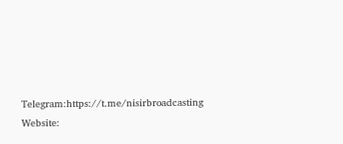Telegram:https://t.me/nisirbroadcasting Website: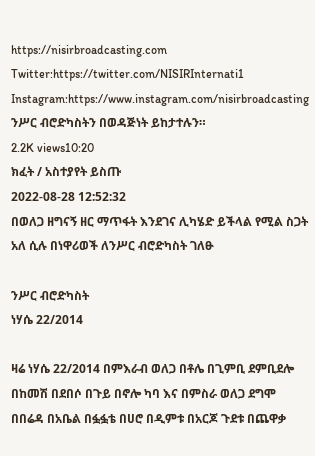https://nisirbroadcasting.com
Twitter:https://twitter.com/NISIRInternati1
Instagram:https://www.instagram.com/nisirbroadcasting
ንሥር ብሮድካስትን በወዳጅነት ይከታተሉን።
2.2K views10:20
ክፈት / አስተያየት ይስጡ
2022-08-28 12:52:32
በወለጋ ዘግናኝ ዘር ማጥፋት እንደገና ሊካሄድ ይችላል የሚል ስጋት አለ ሲሉ በነዋሪወች ለንሥር ብሮድካስት ገለፁ

ንሥር ብሮድካስት
ነሃሴ 22/2014

ዛሬ ነሃሴ 22/2014 በምእራብ ወለጋ በቶሌ በጊምቢ ደምቢደሎ በከመሽ በደበሶ በጉይ በኖሎ ካባ እና በምስራ ወለጋ ደግሞ በበሬዳ በአቤል በፏፏቴ በሀሮ በዲምቱ በአርጆ ጉደቱ በጨዋቃ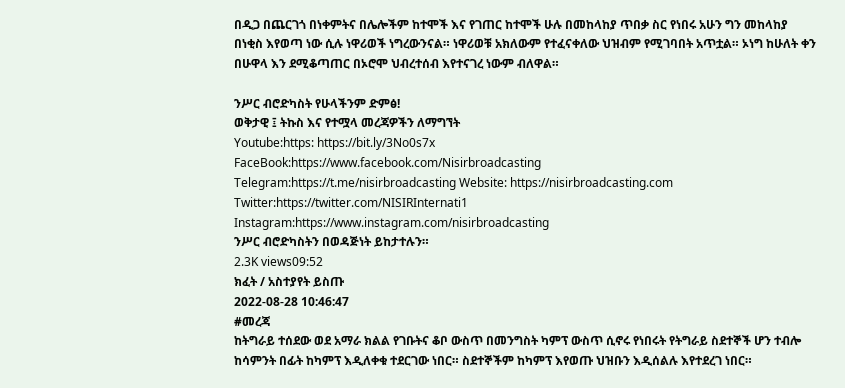በዲጋ በጨርገጎ በነቀምትና በሌሎችም ከተሞች እና የገጠር ከተሞች ሁሉ በመከላከያ ጥበቃ ስር የነበሩ አሁን ግን መከላከያ በነቂስ እየወጣ ነው ሲሉ ነዋሪወች ነግረውንናል። ነዋሪወቹ አክለውም የተፈናቀለው ህዝብም የሚገባበት አጥቷል። ኦነግ ከሁለት ቀን በሁዋላ እን ደሚቆጣጠር በኦሮሞ ህብረተሰብ እየተናገረ ነውም ብለዋል።

ንሥር ብሮድካስት የሁላችንም ድምፅ!
ወቅታዊ ፤ ትኩስ እና የተሟላ መረጃዎችን ለማግኘት
Youtube:https: https://bit.ly/3No0s7x
FaceBook:https://www.facebook.com/Nisirbroadcasting
Telegram:https://t.me/nisirbroadcasting Website: https://nisirbroadcasting.com
Twitter:https://twitter.com/NISIRInternati1
Instagram:https://www.instagram.com/nisirbroadcasting
ንሥር ብሮድካስትን በወዳጅነት ይከታተሉን።
2.3K views09:52
ክፈት / አስተያየት ይስጡ
2022-08-28 10:46:47
#መረጃ
ከትግራይ ተሰደው ወደ አማራ ክልል የገቡትና ቆቦ ውስጥ በመንግስት ካምፕ ውስጥ ሲኖሩ የነበሩት የትግራይ ስደተኞች ሆን ተብሎ ከሳምንት በፊት ከካምፕ እዲለቀቁ ተደርገው ነበር። ስደተኞችም ከካምፕ እየወጡ ህዝቡን እዲሰልሉ እየተደረገ ነበር።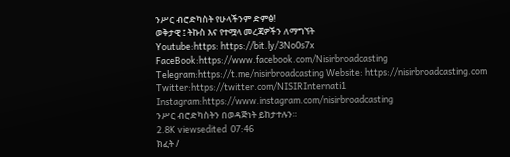ንሥር ብሮድካስት የሁላችንም ድምፅ!
ወቅታዊ ፤ ትኩስ እና የተሟላ መረጃዎችን ለማግኘት
Youtube:https: https://bit.ly/3No0s7x
FaceBook:https://www.facebook.com/Nisirbroadcasting
Telegram:https://t.me/nisirbroadcasting Website: https://nisirbroadcasting.com
Twitter:https://twitter.com/NISIRInternati1
Instagram:https://www.instagram.com/nisirbroadcasting
ንሥር ብሮድካስትን በወዳጅነት ይከታተሉን።
2.8K viewsedited  07:46
ክፈት /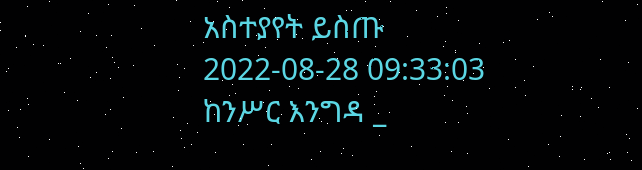አስተያየት ይስጡ
2022-08-28 09:33:03
ከንሥር እንግዳ _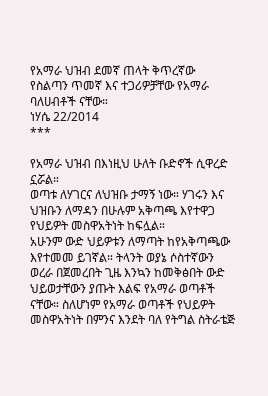የአማራ ህዝብ ደመኛ ጠላት ቅጥረኛው የስልጣን ጥመኛ እና ተጋሪዎቻቸው የአማራ ባለሀብቶች ናቸው።
ነሃሴ 22/2014
***

የአማራ ህዝብ በእነዚህ ሁለት ቡድኖች ሲዋረድ ኗሯል።
ወጣቱ ለሃገርና ለህዝቡ ታማኝ ነው። ሃገሩን እና ህዝቡን ለማዳን በሁሉም አቅጣጫ እየተዋጋ የህይዎት መስዋአትነት ከፍሏል።
አሁንም ውድ ህይዎቱን ለማጣት ከየአቅጣጫው እየተመመ ይገኛል። ትላንት ወያኔ ሶስተኛውን ወረራ በጀመረበት ጊዜ እንኳን ከመቅፅበት ውድ ህይወታቸውን ያጡት እልፍ የአማራ ወጣቶች ናቸው። ስለሆነም የአማራ ወጣቶች የህይዎት መስዋአትነት በምንና እንደት ባለ የትግል ስትራቴጅ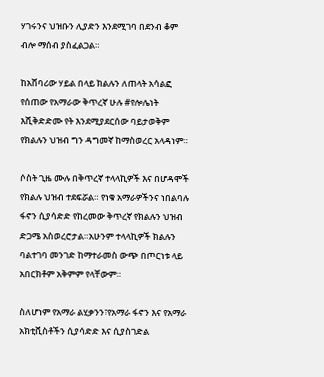ሃገሩንና ህዝቡን ሊያድን እንደሚገባ በደንብ ቆም ብሎ ማሰብ ያስፈልጋል።

ከአሸባሪው ሃይል በላይ ክልሉን ለጠላት አሳልፎ የሰጠው የአማራው ቅጥረኛ ሁሉ #የሎሌነት እሺቅድድሙ የት እንደሚያደርሰው ባይታወቅም የክልሉን ህዝብ ግን ዳግመኛ ከማስወረር አላዳነም።

ሶስት ጊዜ ሙሉ በቅጥረኛ ተላላኪዎች እና በሆዳሞች የክልሉ ህዝብ ተደፍሯል። የነቁ አማራዎችንና ነበልባሉ ፋኖን ሲያሳድድ የከረመው ቅጥረኛ የክልሉን ህዝብ ድጋሜ አስወረሮታል።አሁንም ተላላኪዎች ክልሉን ባልተገባ መንገድ ከማተራመስ ውጭ በጦርነቱ ላይ አበርክቶም አቅምም የላቸውም።

ስለሆነም የአማራ ልሂቃንን፣የአማራ ፋኖን እና የአማራ አክቲቪስቶችን ሲያሳድድ እና ሲያስገድል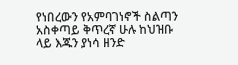የነበረውን የአምባገነኖች ስልጣን አስቀጣይ ቅጥረኛ ሁሉ ከህዝቡ ላይ እጁን ያነሳ ዘንድ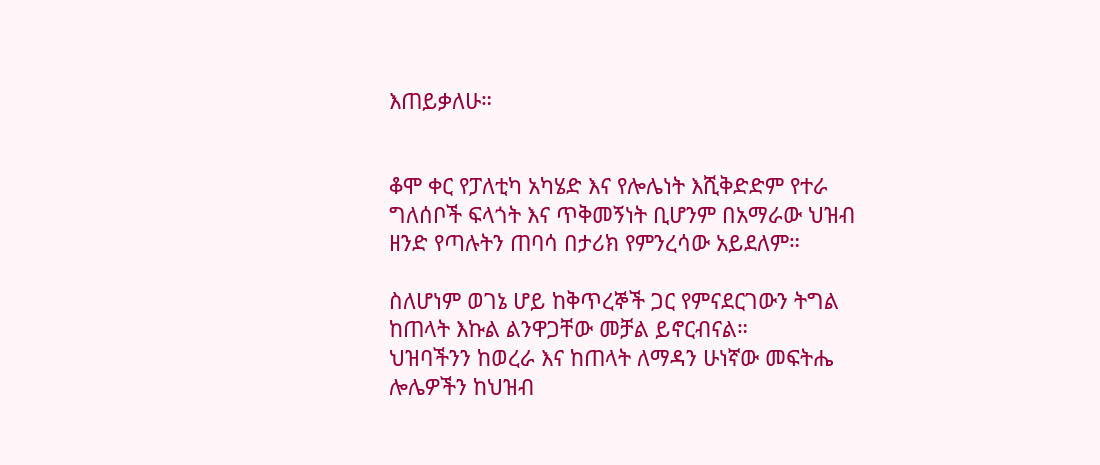እጠይቃለሁ።


ቆሞ ቀር የፓለቲካ አካሄድ እና የሎሌነት እሺቅድድም የተራ ግለሰቦች ፍላጎት እና ጥቅመኝነት ቢሆንም በአማራው ህዝብ ዘንድ የጣሉትን ጠባሳ በታሪክ የምንረሳው አይደለም።

ስለሆነም ወገኔ ሆይ ከቅጥረኞች ጋር የምናደርገውን ትግል ከጠላት እኩል ልንዋጋቸው መቻል ይኖርብናል።
ህዝባችንን ከወረራ እና ከጠላት ለማዳን ሁነኛው መፍትሔ ሎሌዎችን ከህዝብ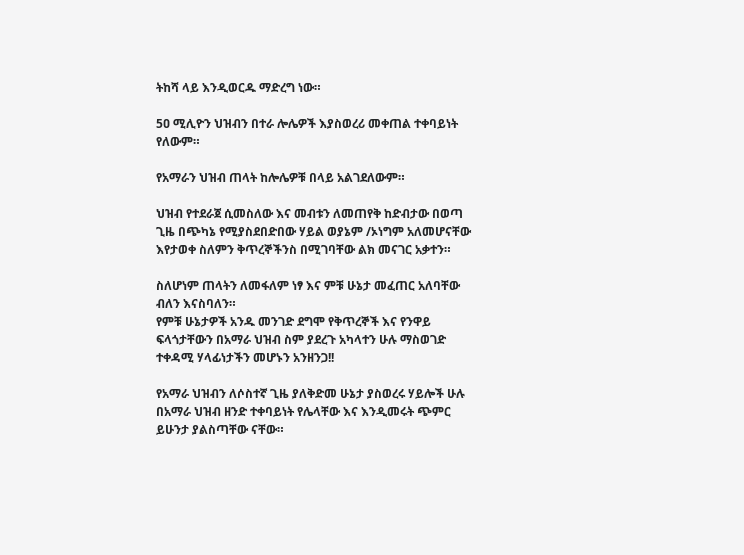ትከሻ ላይ እንዲወርዱ ማድረግ ነው።

5ዐ ሚሊዮን ህዝብን በተራ ሎሌዎች እያስወረሪ መቀጠል ተቀባይነት የለውም።

የአማራን ህዝብ ጠላት ከሎሌዎቹ በላይ አልገደለውም።

ህዝብ የተደራጀ ሲመስለው እና መብቱን ለመጠየቅ ከድብታው በወጣ ጊዜ በጭካኔ የሚያስደበድበው ሃይል ወያኔም /ኦነግም አለመሆናቸው እየታወቀ ስለምን ቅጥረኞችንስ በሚገባቸው ልክ መናገር አቃተን።

ስለሆነም ጠላትን ለመፋለም ነፃ እና ምቹ ሁኔታ መፈጠር አለባቸው ብለን እናስባለን።
የምቹ ሁኔታዎች አንዱ መንገድ ደግሞ የቅጥረኞች እና የንዋይ ፍላጎታቸውን በአማራ ህዝብ ስም ያደረጉ አካላተን ሁሉ ማስወገድ ተቀዳሚ ሃላፊነታችን መሆኑን አንዘንጋ!!

የአማራ ህዝብን ለሶስተኛ ጊዜ ያለቅድመ ሁኔታ ያስወረሩ ሃይሎች ሁሉ በአማራ ህዝብ ዘንድ ተቀባይነት የሌላቸው እና እንዲመሩት ጭምር ይሁንታ ያልስጣቸው ናቸው።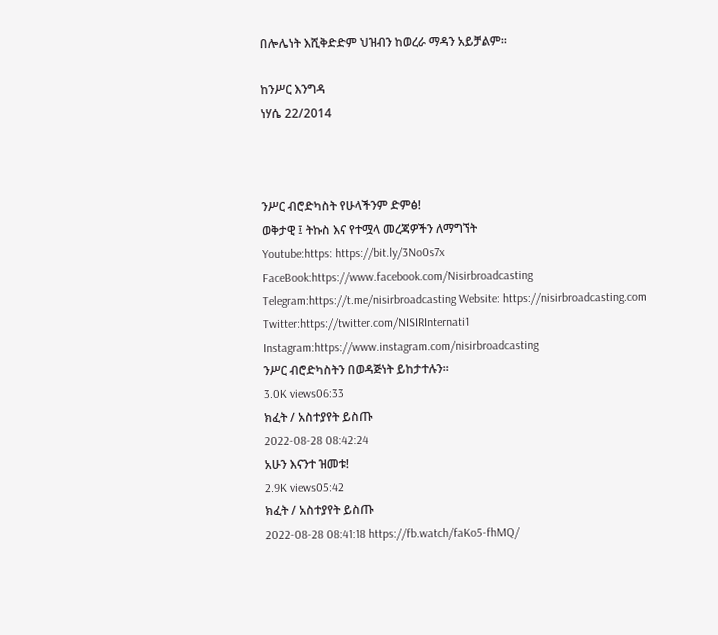በሎሌነት እሺቅድድም ህዝብን ከወረራ ማዳን አይቻልም።

ከንሥር እንግዳ
ነሃሴ 22/2014



ንሥር ብሮድካስት የሁላችንም ድምፅ!
ወቅታዊ ፤ ትኩስ እና የተሟላ መረጃዎችን ለማግኘት
Youtube:https: https://bit.ly/3No0s7x
FaceBook:https://www.facebook.com/Nisirbroadcasting
Telegram:https://t.me/nisirbroadcasting Website: https://nisirbroadcasting.com
Twitter:https://twitter.com/NISIRInternati1
Instagram:https://www.instagram.com/nisirbroadcasting
ንሥር ብሮድካስትን በወዳጅነት ይከታተሉን።
3.0K views06:33
ክፈት / አስተያየት ይስጡ
2022-08-28 08:42:24
አሁን እናንተ ዝመቱ!
2.9K views05:42
ክፈት / አስተያየት ይስጡ
2022-08-28 08:41:18 https://fb.watch/faKo5-fhMQ/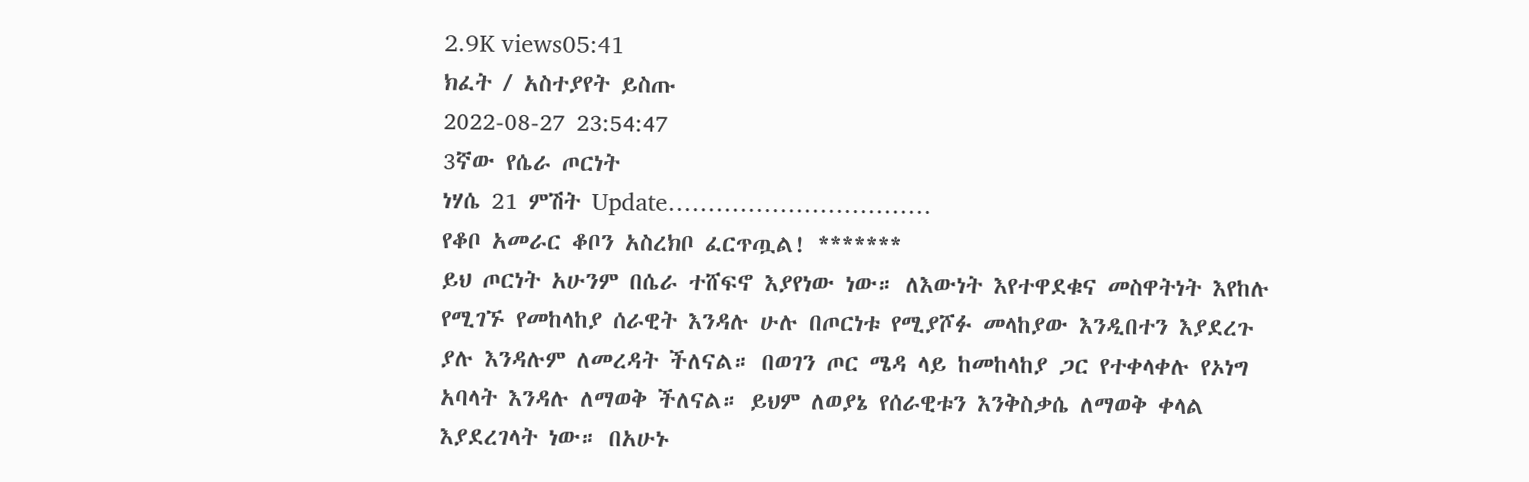2.9K views05:41
ክፈት / አስተያየት ይስጡ
2022-08-27 23:54:47
3ኛው የሴራ ጦርነት
ነሃሴ 21 ምሽት Update……………………………
የቆቦ አመራር ቆቦን አስረክቦ ፈርጥጧል! *******
ይህ ጦርነት አሁንም በሴራ ተሸፍኖ እያየነው ነው። ለእውነት እየተዋደቁና መስዋትነት እየከሉ የሚገኙ የመከላከያ ሰራዊት እንዳሉ ሁሉ በጦርነቱ የሚያሾፉ መላከያው እንዲበተን እያደረጉ ያሉ እንዳሉም ለመረዳት ችለናል። በወገን ጦር ሜዳ ላይ ከመከላከያ ጋር የተቀላቀሉ የኦነግ አባላት እንዳሉ ለማወቅ ችለናል። ይህም ለወያኔ የሰራዊቱን እንቅስቃሴ ለማወቅ ቀላል እያደረገላት ነው። በአሁኑ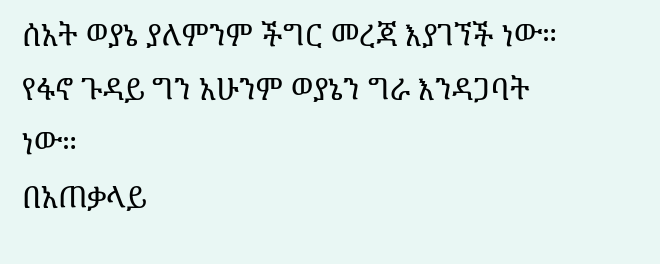ሰአት ወያኔ ያለምንም ችግር መረጃ እያገኘች ነው። የፋኖ ጉዳይ ግን አሁንም ወያኔን ግራ እንዳጋባት ነው።
በአጠቃላይ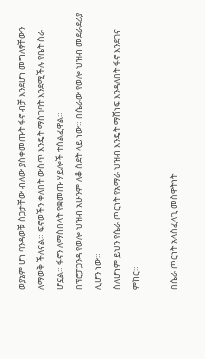ወያኔም ሆነ ባንዳወቹ ስጋታቸው ብለው ያስቀመጡት ፋኖ ብቻ እንደሆነ መግለፃቸውን ለማወቅ ችለናል። ፍኖወችን ቀለበት ውስጥ እንዴት ማስገባት እንደሚችሉ የቤት ስራ ሆኗል። ፋኖን ለማስበላት የቋመጡ ሃይሎች ተሰልፈዋል።
በፕሮፓጋንዳ የወሎ ህዝብ አሁንም ለቆ ስደት ላይ ነው። በሴራው የወሎ ህዝብ መደራደሪያ ሊሆን ነው።
ስለሆነም ይህን የሴራ ጦርነት የአማራ ህዝብ እንዴት ማሸነፍ እንዳለበት ፋኖ እንደገና ምከር።

በሴራ ጦርነት አላስፈላጊ መስዋትነት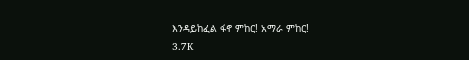እንዳይከፈል ፋኖ ምከር! አማራ ምከር!
3.7K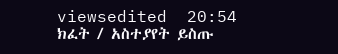viewsedited  20:54
ክፈት / አስተያየት ይስጡ